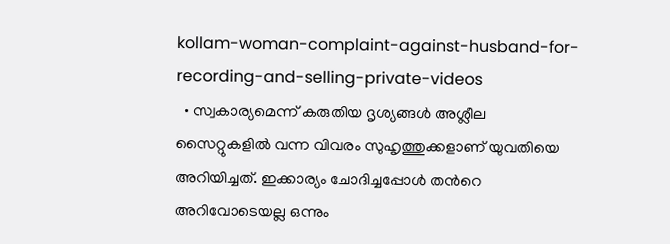kollam-woman-complaint-against-husband-for-recording-and-selling-private-videos
  • സ്വകാര്യമെന്ന് കരുതിയ ദൃശ്യങ്ങള്‍ അശ്ലീല സൈറ്റുകളില്‍ വന്ന വിവരം സുഹൃത്തുക്കളാണ് യുവതിയെ അറിയിച്ചത്. ഇക്കാര്യം ചോദിച്ചപ്പോള്‍ തന്‍റെ അറിവോടെയല്ല ഒന്നും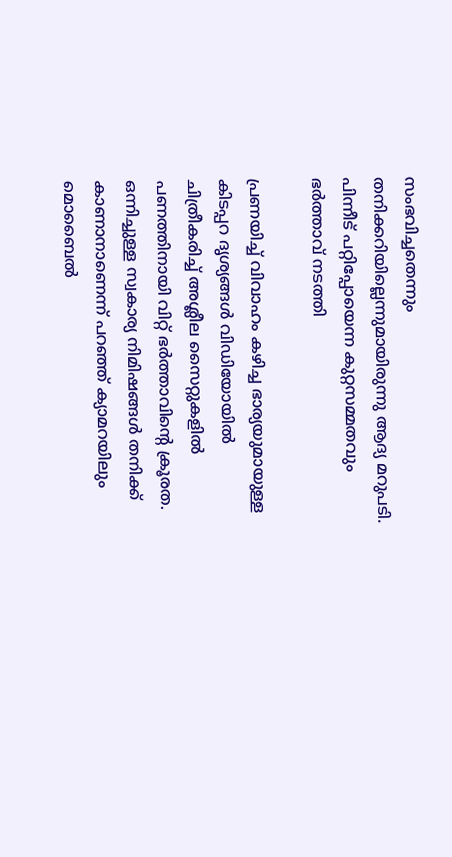സംഭവിച്ചതെന്നും തനിക്കറിയില്ലെന്നുമായിരുന്നു ആദ്യ മറുപടി. പിന്നീട് പറ്റിപ്പോയെന്ന കുറ്റസമ്മതവും ഭര്‍ത്താവ് നടത്തി

പ്രണയിച്ച് വിവാഹം കഴിച്ച ഭാര്യയുമായുള്ള കിടപ്പറ ദൃശ്യങ്ങള്‍ വിഡിയോയില്‍ ചിത്രീകരിച്ച് അശ്ലീല സൈറ്റുകളില്‍ പണത്തിനായി വിറ്റ് ഭര്‍ത്താവിന്‍റെ ക്രൂരത. ഒന്നിച്ചുള്ള സ്വകാര്യ നിമിഷങ്ങള്‍ തനിക്ക് കാണാനാണെന്ന് പറ‍ഞ്ഞ് ക്യാമറയിലും മൊബൈല്‍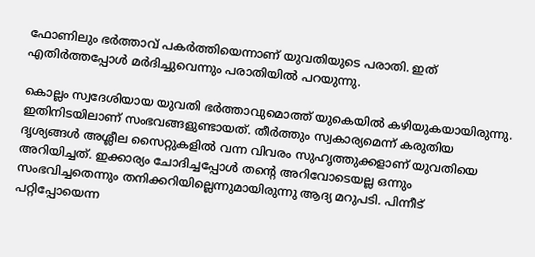ഫോണിലും ഭര്‍ത്താവ് പകര്‍ത്തിയെന്നാണ് യുവതിയുടെ പരാതി. ഇത് എതിര്‍ത്തപ്പോള്‍ മര്‍ദിച്ചുവെന്നും പരാതിയില്‍ പറയുന്നു.

കൊല്ലം സ്വദേശിയായ യുവതി ഭര്‍ത്താവുമൊത്ത് യുകെയില്‍ കഴിയുകയായിരുന്നു. ഇതിനിടയിലാണ് സംഭവങ്ങളുണ്ടായത്. തീര്‍ത്തും സ്വകാര്യമെന്ന് കരുതിയ ദൃശ്യങ്ങള്‍ അശ്ലീല സൈറ്റുകളില്‍ വന്ന വിവരം സുഹൃത്തുക്കളാണ് യുവതിയെ അറിയിച്ചത്. ഇക്കാര്യം ചോദിച്ചപ്പോള്‍ തന്‍റെ അറിവോടെയല്ല ഒന്നും സംഭവിച്ചതെന്നും തനിക്കറിയില്ലെന്നുമായിരുന്നു ആദ്യ മറുപടി. പിന്നീട് പറ്റിപ്പോയെന്ന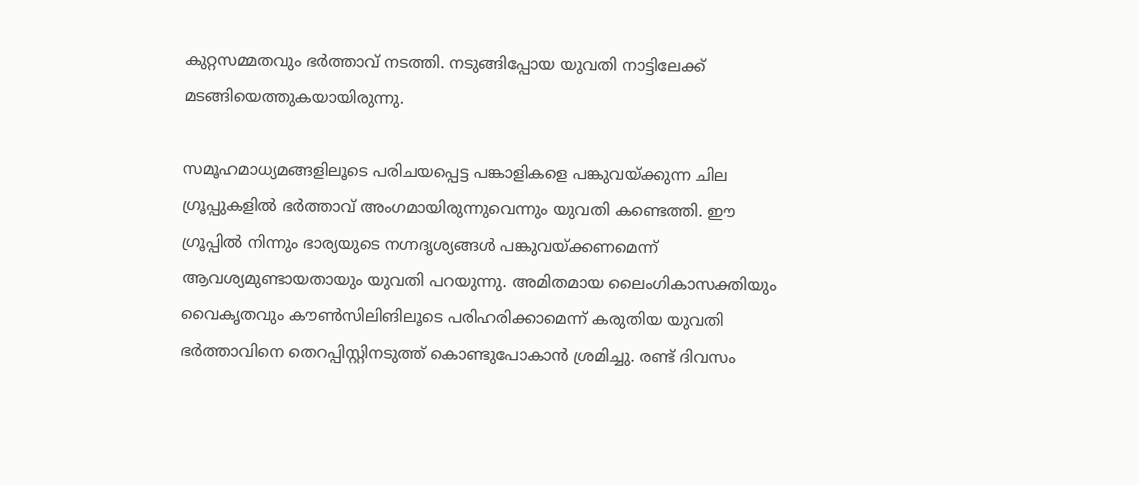കുറ്റസമ്മതവും ഭര്‍ത്താവ് നടത്തി. നടുങ്ങിപ്പോയ യുവതി നാട്ടിലേക്ക് മടങ്ങിയെത്തുകയായിരുന്നു.

സമൂഹമാധ്യമങ്ങളിലൂടെ പരിചയപ്പെട്ട പങ്കാളികളെ പങ്കുവയ്ക്കുന്ന ചില ഗ്രൂപ്പുകളില്‍ ഭര്‍ത്താവ് അംഗമായിരുന്നുവെന്നും യുവതി കണ്ടെത്തി. ഈ ഗ്രൂപ്പില്‍ നിന്നും ഭാര്യയുടെ നഗ്നദൃശ്യങ്ങള്‍ പങ്കുവയ്ക്കണമെന്ന് ആവശ്യമുണ്ടായതായും യുവതി പറയുന്നു. അമിതമായ ലൈംഗികാസക്തിയും വൈകൃതവും കൗണ്‍സിലിങിലൂടെ പരിഹരിക്കാമെന്ന് കരുതിയ യുവതി ഭര്‍ത്താവിനെ തെറപ്പിസ്റ്റിനടുത്ത് കൊണ്ടുപോകാന്‍ ശ്രമിച്ചു. രണ്ട് ദിവസം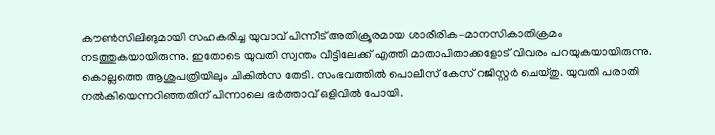കൗണ്‍സിലിങുമായി സഹകരിച്ച യുവാവ് പിന്നീട് അതിക്രൂരമായ ശാരീരിക–മാനസികാതിക്രമം നടത്തുകയായിരുന്നു. ഇതോടെ യുവതി സ്വന്തം വീട്ടിലേക്ക് എത്തി മാതാപിതാക്കളോട് വിവരം പറയുകയായിരുന്നു. കൊല്ലത്തെ ആശുപത്രിയിലും ചികില്‍സ തേടി. സംഭവത്തില്‍ പൊലീസ് കേസ് റജിസ്റ്റര്‍ ചെയ്തു. യുവതി പരാതി നല്‍കിയെന്നറിഞ്ഞതിന് പിന്നാലെ ഭര്‍ത്താവ് ഒളിവില്‍ പോയി.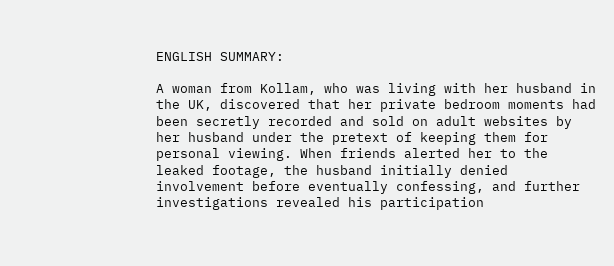ENGLISH SUMMARY:

A woman from Kollam, who was living with her husband in the UK, discovered that her private bedroom moments had been secretly recorded and sold on adult websites by her husband under the pretext of keeping them for personal viewing. When friends alerted her to the leaked footage, the husband initially denied involvement before eventually confessing, and further investigations revealed his participation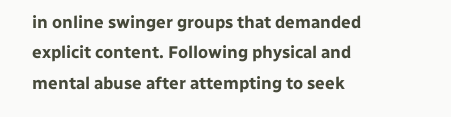in online swinger groups that demanded explicit content. Following physical and mental abuse after attempting to seek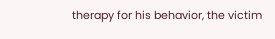therapy for his behavior, the victim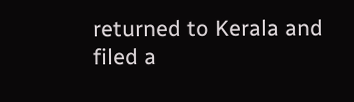returned to Kerala and filed a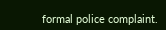formal police complaint.